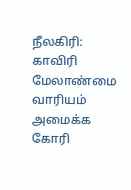நீலகிரி: காவிரி மேலாண்மை வாரியம் அமைக்க கோரி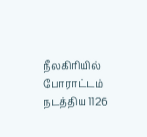நீலகிரியில் போராட்டம் நடத்திய 1126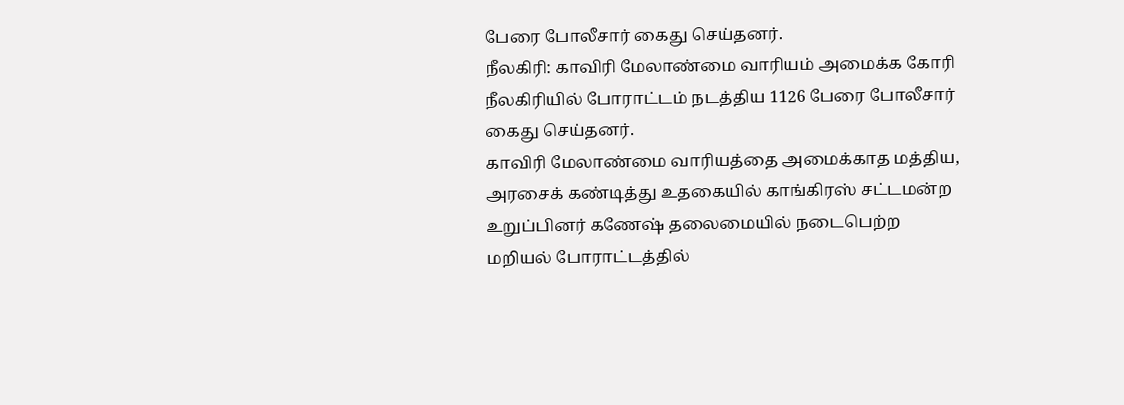பேரை போலீசார் கைது செய்தனர்.
நீலகிரி: காவிரி மேலாண்மை வாரியம் அமைக்க கோரி நீலகிரியில் போராட்டம் நடத்திய 1126 பேரை போலீசார் கைது செய்தனர்.
காவிரி மேலாண்மை வாரியத்தை அமைக்காத மத்திய, அரசைக் கண்டித்து உதகையில் காங்கிரஸ் சட்டமன்ற உறுப்பினர் கணேஷ் தலைமையில் நடைபெற்ற மறியல் போராட்டத்தில்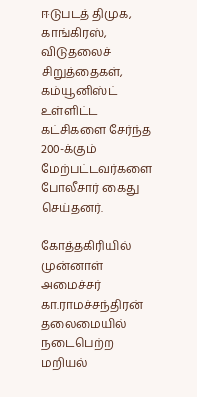ஈடுபடத் திமுக, காங்கிரஸ், விடுதலைச் சிறுத்தைகள், கம்யூனிஸ்ட் உள்ளிட்ட கட்சிகளை சேர்ந்த 200-க்கும் மேற்பட்டவர்களை போலீசார் கைது செய்தனர்.

கோத்தகிரியில் முன்னாள் அமைச்சர் கா.ராமச்சந்திரன் தலைமையில் நடைபெற்ற மறியல்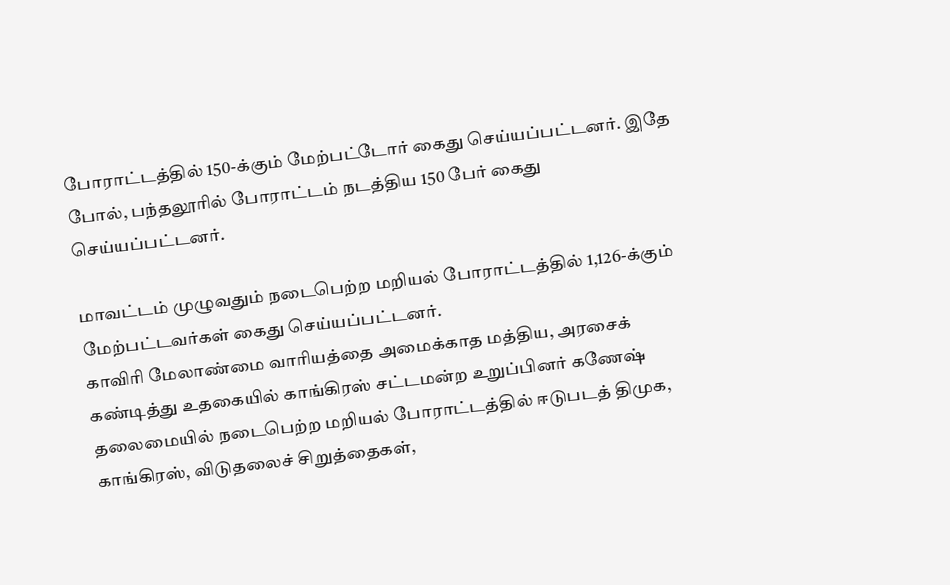போராட்டத்தில் 150-க்கும் மேற்பட்டோர் கைது செய்யப்பட்டனர். இதே போல், பந்தலூரில் போராட்டம் நடத்திய 150 பேர் கைது செய்யப்பட்டனர்.

மாவட்டம் முழுவதும் நடைபெற்ற மறியல் போராட்டத்தில் 1,126-க்கும் மேற்பட்டவர்கள் கைது செய்யப்பட்டனர்.
காவிரி மேலாண்மை வாரியத்தை அமைக்காத மத்திய, அரசைக் கண்டித்து உதகையில் காங்கிரஸ் சட்டமன்ற உறுப்பினர் கணேஷ் தலைமையில் நடைபெற்ற மறியல் போராட்டத்தில் ஈடுபடத் திமுக, காங்கிரஸ், விடுதலைச் சிறுத்தைகள்,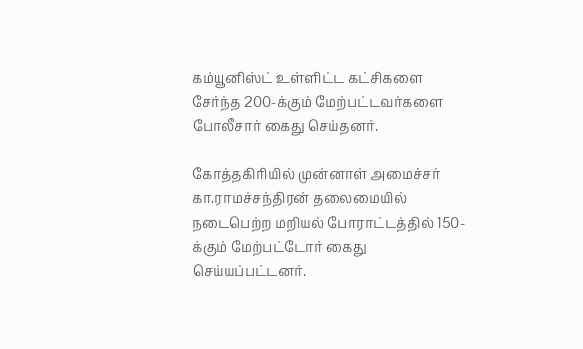கம்யூனிஸ்ட் உள்ளிட்ட கட்சிகளை சேர்ந்த 200-க்கும் மேற்பட்டவர்களை போலீசார் கைது செய்தனர்.

கோத்தகிரியில் முன்னாள் அமைச்சர் கா.ராமச்சந்திரன் தலைமையில் நடைபெற்ற மறியல் போராட்டத்தில் 150-க்கும் மேற்பட்டோர் கைது செய்யப்பட்டனர்.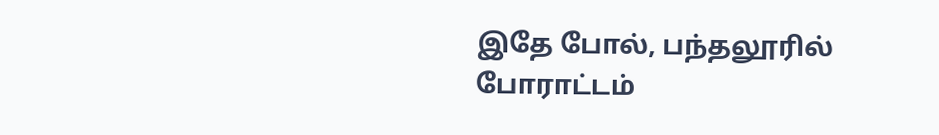இதே போல், பந்தலூரில் போராட்டம்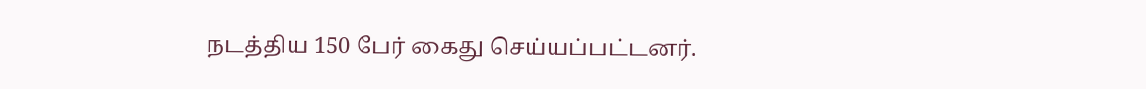நடத்திய 150 பேர் கைது செய்யப்பட்டனர்.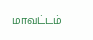மாவட்டம்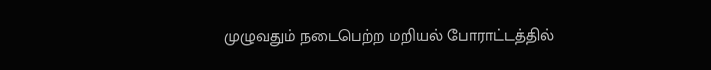முழுவதும் நடைபெற்ற மறியல் போராட்டத்தில்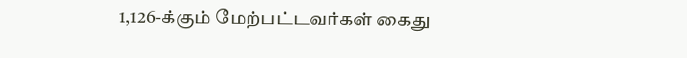1,126-க்கும் மேற்பட்டவர்கள் கைது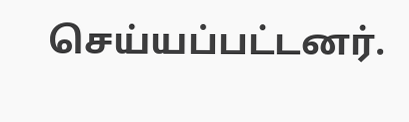செய்யப்பட்டனர்.